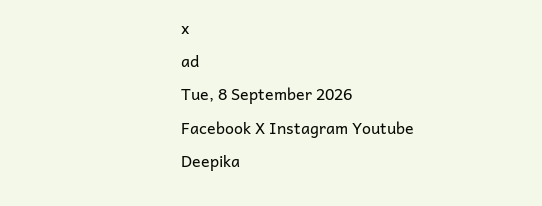x
ad
Tue, 8 September 2026
Facebook X Instagram Youtube
Deepika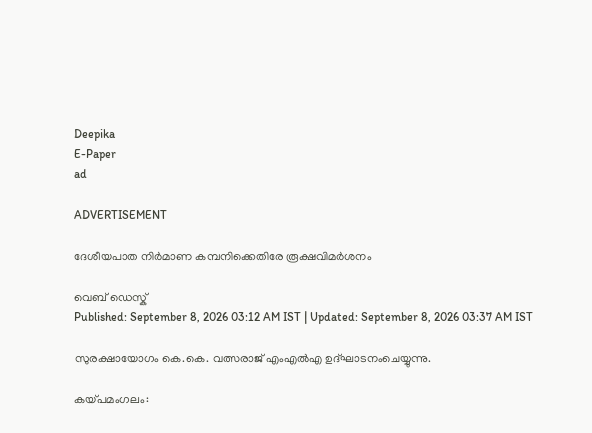Deepika
E-Paper
ad

ADVERTISEMENT

ദേശീയപാത നിർമാണ കമ്പനിക്കെതിരേ രൂക്ഷവിമർശനം

വെബ് ഡെസ്ക്
Published: September 8, 2026 03:12 AM IST | Updated: September 8, 2026 03:37 AM IST

സുരക്ഷായോഗം കെ.കെ. വത്സരാജ് എംഎൽഎ ഉദ്ഘാടനംചെയ്യുന്നു.

കയ്പമംഗലം: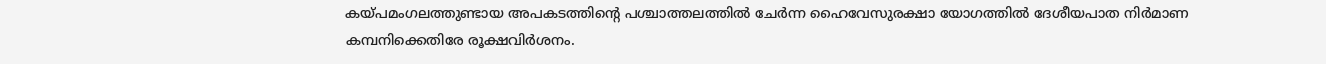കയ്‌പമംഗലത്തുണ്ടായ അപകടത്തിന്‍റെ പശ്ചാത്തലത്തിൽ ചേർന്ന ഹൈവേസുരക്ഷാ യോഗത്തിൽ ദേശീയപാത നിർമാണ കമ്പനിക്കെതിരേ രൂക്ഷവിർശനം.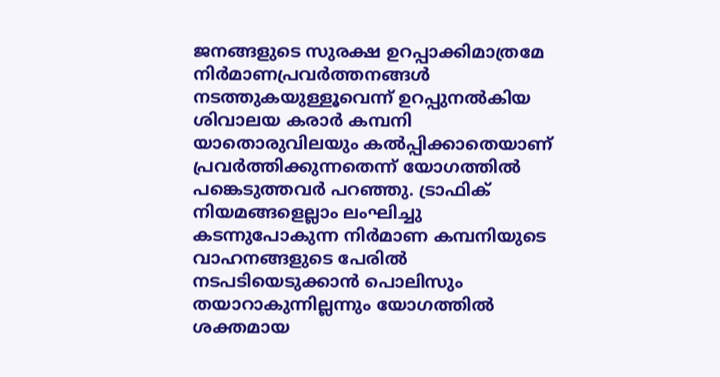ജനങ്ങളുടെ സുരക്ഷ ഉറപ്പാക്കിമാത്രമേ നിർമാണപ്രവർത്തനങ്ങൾ നടത്തുകയുള്ളൂവെന്ന് ഉറപ്പുനൽകിയ ശിവാലയ കരാർ കമ്പനി യാതൊരുവിലയും കൽപ്പിക്കാതെയാണ് പ്രവർത്തിക്കുന്നതെന്ന് യോഗത്തിൽ പങ്കെടുത്തവർ പറഞ്ഞു. ട്രാഫിക് നിയമങ്ങളെല്ലാം ലംഘിച്ചു കടന്നുപോകുന്ന നിർമാണ കമ്പനിയുടെ വാഹനങ്ങളുടെ പേരിൽ നടപടിയെടുക്കാൻ പൊലിസും തയാറാകുന്നില്ലന്നും യോഗത്തിൽ ശക്തമായ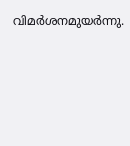വിമർശനമുയർന്നു.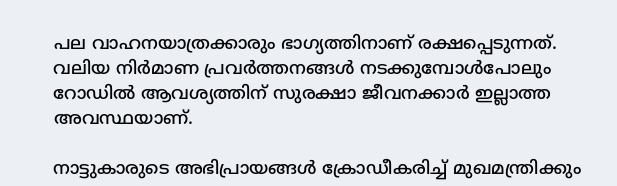പല വാഹനയാത്രക്കാരും ഭാഗ്യത്തിനാണ് രക്ഷപ്പെടുന്നത്. വലിയ നിർമാണ പ്രവർത്തനങ്ങൾ നടക്കുമ്പോൾപോലും റോഡിൽ ആവശ്യത്തിന് സുരക്ഷാ ജീവനക്കാർ ഇല്ലാത്ത അവസ്ഥയാണ്.

നാട്ടുകാരുടെ അഭിപ്രായങ്ങൾ ക്രോഡീകരിച്ച് മുഖമന്ത്രിക്കും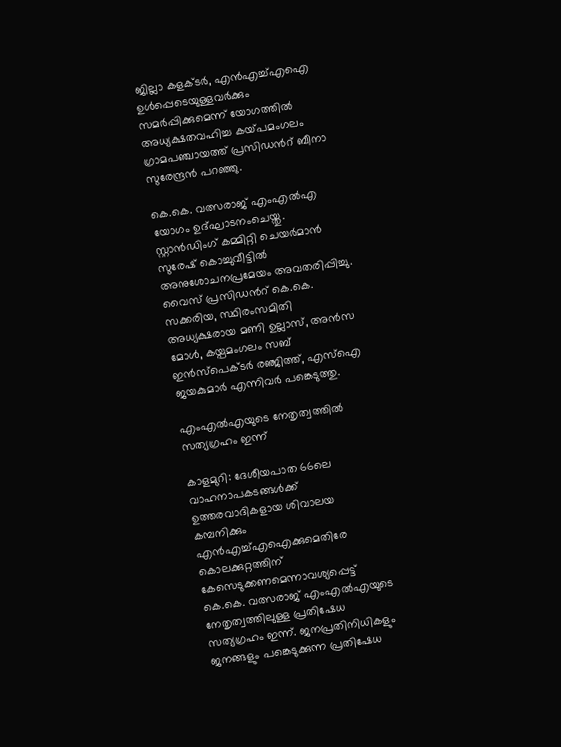ജില്ലാ കളക്ടർ, എൻഎച്ച്എഐ ഉൾപ്പെടെയുള്ളവർക്കും സമർപ്പിക്കുമെന്ന് യോഗത്തിൽ അധ്യക്ഷതവഹിച്ച കയ്‌പമംഗലം ഗ്രാമപഞ്ചായത്ത് പ്രസിഡന്‍റ് ബീനാ സുരേന്ദ്രൻ പറഞ്ഞു.

കെ.കെ. വത്സരാജ് എംഎൽഎ യോഗം ഉദ്ഘാടനംചെയ്തു. സ്റ്റാൻഡിംഗ് കമ്മിറ്റി ചെയർമാൻ സുരേഷ് കൊച്ചുവീട്ടിൽ അനുശോചനപ്രമേയം അവതരിപ്പിച്ചു. വൈസ് പ്രസിഡന്‍റ് കെ.കെ. സക്കരിയ, സ്ഥിരംസമിതി അധ്യക്ഷരായ മണി ഉല്ലാസ്, അൻസ മോൾ, കയ്പമംഗലം സബ്‌ ഇൻസ്‌പെക്ടർ രഞ്ജിത്ത്, എസ്ഐ ജയകുമാർ എന്നിവർ പങ്കെടുത്തു.

എംഎൽഎയുടെ നേതൃത്വത്തിൽ സത്യഗ്രഹം ഇന്ന്

കാളമുറി: ദേശീയപാത 66ലെ വാഹനാപകടങ്ങൾക്ക് ഉത്തരവാദികളായ ശിവാലയ കമ്പനിക്കും എൻഎച്ച്എഐക്കുമെതിരേ കൊലക്കുറ്റത്തിന് കേസെടുക്കണമെന്നാവശ്യപ്പെട്ട് കെ.കെ. വത്സരാജ് എംഎൽഎയുടെ നേതൃത്വത്തിലുള്ള പ്രതിഷേധ സത്യഗ്രഹം ഇന്ന്. ജനപ്രതിനിധികളും ജനങ്ങളും പങ്കെടുക്കുന്ന പ്രതിഷേധ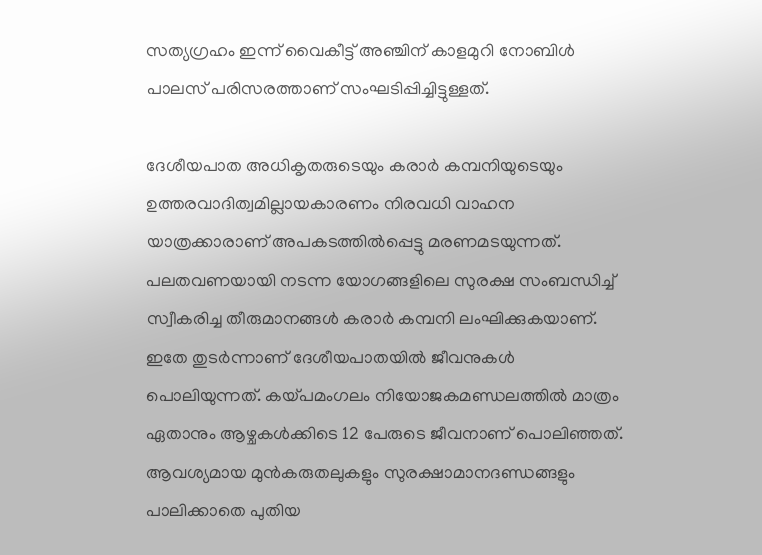സത്യഗ്രഹം ഇന്ന് വൈകീട്ട് അഞ്ചിന് കാളമുറി നോബിൾ പാലസ് പരിസരത്താണ് സംഘടിപ്പിച്ചിട്ടുള്ളത്.

ദേശീയപാത അധികൃതരുടെയും കരാർ കമ്പനിയുടെയും ഉത്തരവാദിത്വമില്ലായകാരണം നിരവധി വാഹന യാത്രക്കാരാണ് അപകടത്തിൽപ്പെട്ടു മരണമടയുന്നത്.
പലതവണയായി നടന്ന യോഗങ്ങളിലെ സുരക്ഷ സംബന്ധിച്ച് സ്വീകരിച്ച തീരുമാനങ്ങൾ കരാർ കമ്പനി ലംഘിക്കുകയാണ്. ഇതേ തുടർന്നാണ് ദേശീയപാതയിൽ ജീവനുകൾ പൊലിയുന്നത്. കയ്പമംഗലം നിയോജകമണ്ഡലത്തിൽ മാത്രം ഏതാനും ആഴ്ചകൾക്കിടെ 12 പേരുടെ ജീവനാണ് പൊലിഞ്ഞത്. ആവശ്യമായ മുൻകരുതലുകളും സുരക്ഷാമാനദണ്ഡങ്ങളും പാലിക്കാതെ പുതിയ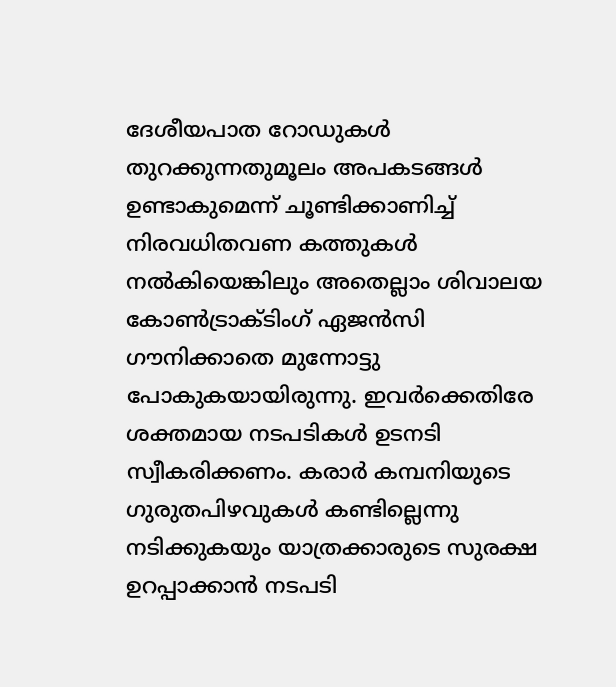ദേശീയപാത റോഡുകൾ തുറക്കുന്നതുമൂലം അപകടങ്ങൾ ഉണ്ടാകുമെന്ന് ചൂണ്ടിക്കാണിച്ച് നിരവധിതവണ കത്തുകൾ നൽകിയെങ്കിലും അതെല്ലാം ശിവാലയ കോൺട്രാക്ടിംഗ് ഏജൻസി ഗൗനിക്കാതെ മുന്നോട്ടു പോകുകയായിരുന്നു. ഇവർക്കെതിരേ ശക്തമായ നടപടികൾ ഉടനടി സ്വീകരിക്കണം. കരാർ കമ്പനിയുടെ ഗുരുതപിഴവുകൾ കണ്ടില്ലെന്നു നടിക്കുകയും യാത്രക്കാരുടെ സുരക്ഷ ഉറപ്പാക്കാൻ നടപടി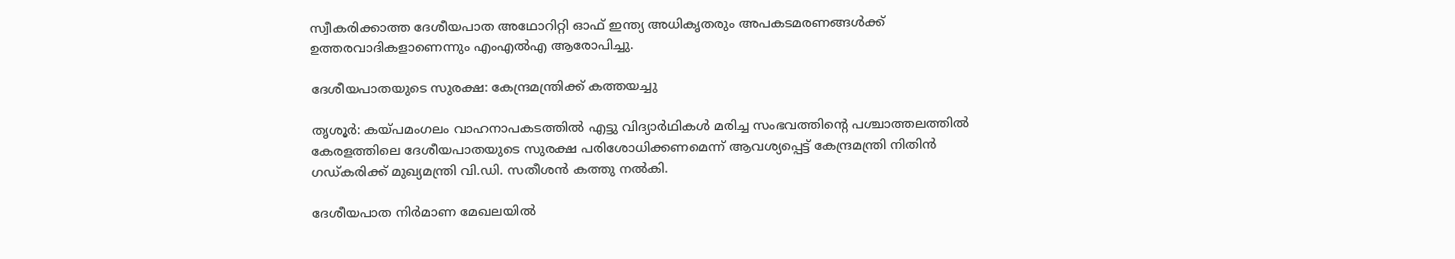സ്വീകരിക്കാത്ത ദേശീയപാത അഥോറിറ്റി ഓഫ് ഇന്ത്യ അധികൃതരും അപകടമരണങ്ങൾക്ക് ഉത്തരവാദികളാണെന്നും എംഎൽഎ ആരോപിച്ചു.

ദേശീയപാതയുടെ സുരക്ഷ: കേന്ദ്രമന്ത്രിക്ക് കത്തയച്ചു

തൃശൂർ: കയ്പമംഗലം വാഹനാപകടത്തിൽ എട്ടു വിദ്യാർഥികൾ മരിച്ച സംഭവത്തിന്‍റെ പശ്ചാത്തലത്തിൽ കേരളത്തിലെ ദേശീയപാതയുടെ സുരക്ഷ പരിശോധിക്കണമെന്ന് ആവശ്യപ്പെട്ട് കേന്ദ്രമന്ത്രി നിതിൻ ഗഡ്കരിക്ക് മുഖ്യമന്ത്രി വി.ഡി. സതീശൻ കത്തു നൽകി.

ദേശീയപാത നിർമാണ മേഖലയിൽ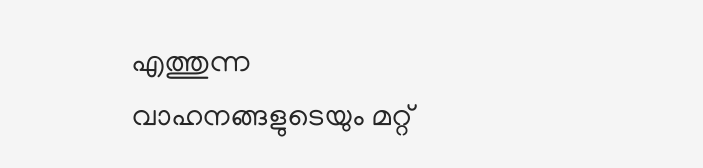എത്തുന്ന വാഹനങ്ങളുടെയും മറ്റ്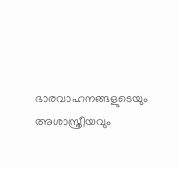ഭാരവാഹനങ്ങളുടെയും അശാസ്ത്രീയവും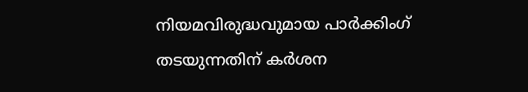നിയമവിരുദ്ധവുമായ പാർക്കിംഗ് തടയുന്നതിന് കർശന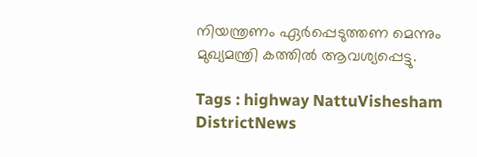നിയന്ത്രണം ഏർപ്പെടുത്തണ മെന്നും മുഖ്യമന്ത്രി കത്തിൽ ആവശ്യപ്പെട്ടു.

Tags : highway NattuVishesham DistrictNews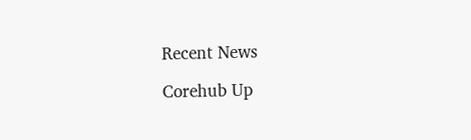Recent News

Corehub Up